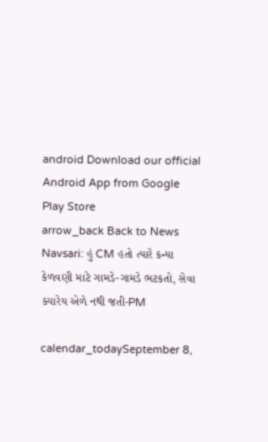android Download our official Android App from Google Play Store
arrow_back Back to News
Navsari: હું CM હતો ત્યારે કન્યા કેળવણી માટે ગામડે-ગામડે ભટકતો, સેવા ક્યારેય એળે નથી જતી-PM

calendar_todaySeptember 8,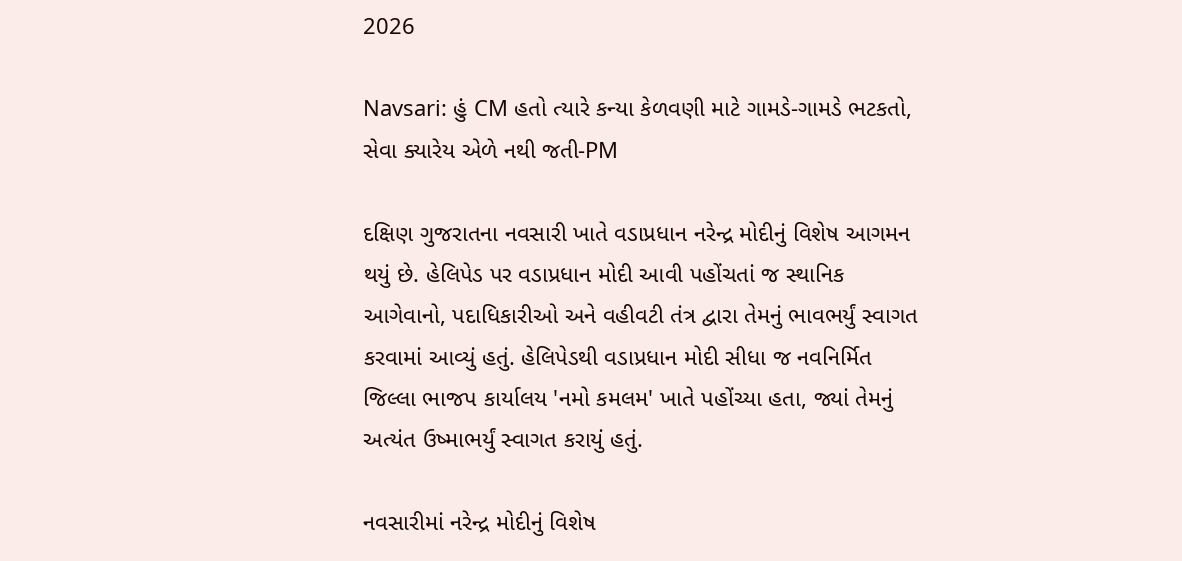2026

Navsari: હું CM હતો ત્યારે કન્યા કેળવણી માટે ગામડે-ગામડે ભટકતો, સેવા ક્યારેય એળે નથી જતી-PM

દક્ષિણ ગુજરાતના નવસારી ખાતે વડાપ્રધાન નરેન્દ્ર મોદીનું વિશેષ આગમન થયું છે. હેલિપેડ પર વડાપ્રધાન મોદી આવી પહોંચતાં જ સ્થાનિક આગેવાનો, પદાધિકારીઓ અને વહીવટી તંત્ર દ્વારા તેમનું ભાવભર્યું સ્વાગત કરવામાં આવ્યું હતું. હેલિપેડથી વડાપ્રધાન મોદી સીધા જ નવનિર્મિત જિલ્લા ભાજપ કાર્યાલય 'નમો કમલમ' ખાતે પહોંચ્યા હતા, જ્યાં તેમનું અત્યંત ઉષ્માભર્યું સ્વાગત કરાયું હતું.

નવસારીમાં નરેન્દ્ર મોદીનું વિશેષ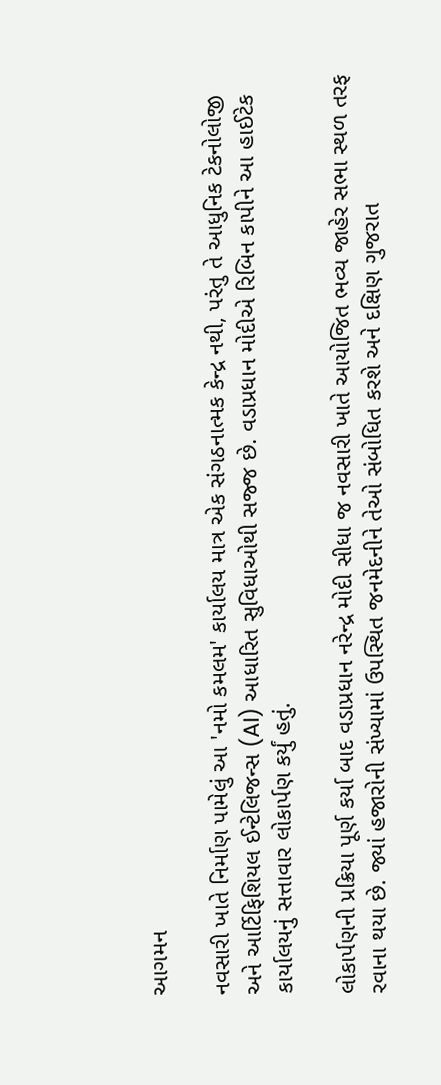આગમન

નવસારી ખાતે નિર્માણ પામેલું આ 'નમો કમલમ' કાર્યાલય માત્ર એક સંગઠનાત્મક કેન્દ્ર નથી, પરંતુ તે આધુનિક ટેકનોલોજી અને આર્ટિફિશિયલ ઈન્ટેલિજન્સ (AI) આધારિત સુવિધાઓથી સજ્જ છે. વડાપ્રધાન મોદીએ રિબિન કાપીને આ હાઈટેક કાર્યાલયનું સત્તાવાર લોકાર્પણ કર્યું હતું.

લોકાર્પણની પ્રક્રિયા પૂર્ણ કર્યા બાદ વડાપ્રધાન નરેન્દ્ર મોદી સીધા જ નવસારી ખાતે આયોજિત ભવ્ય જાહેર સભા સ્થળ તરફ રવાના થયા છે. જ્યાં હજારોની સંખ્યામાં ઉપસ્થિત જનમેદનીને તેઓ સંબોધિત કરશે અને દક્ષિણ ગુજરાત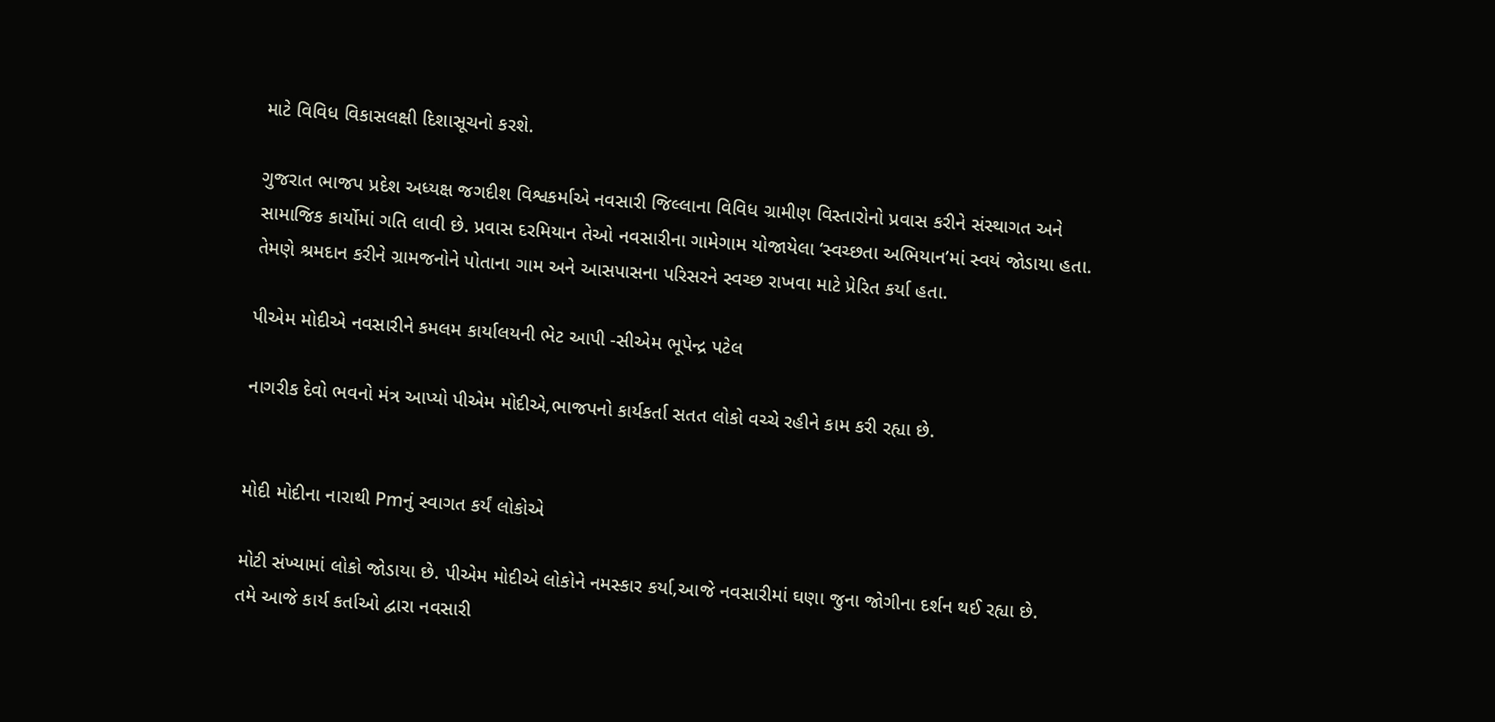માટે વિવિધ વિકાસલક્ષી દિશાસૂચનો કરશે.

ગુજરાત ભાજપ પ્રદેશ અધ્યક્ષ જગદીશ વિશ્વકર્માએ નવસારી જિલ્લાના વિવિધ ગ્રામીણ વિસ્તારોનો પ્રવાસ કરીને સંસ્થાગત અને સામાજિક કાર્યોમાં ગતિ લાવી છે. પ્રવાસ દરમિયાન તેઓ નવસારીના ગામેગામ યોજાયેલા ‘સ્વચ્છતા અભિયાન’માં સ્વયં જોડાયા હતા. તેમણે શ્રમદાન કરીને ગ્રામજનોને પોતાના ગામ અને આસપાસના પરિસરને સ્વચ્છ રાખવા માટે પ્રેરિત કર્યા હતા.

પીએમ મોદીએ નવસારીને કમલમ કાર્યાલયની ભેટ આપી -સીએમ ભૂપેન્દ્ર પટેલ

નાગરીક દેવો ભવનો મંત્ર આપ્યો પીએમ મોદીએ,ભાજપનો કાર્યકર્તા સતત લોકો વચ્ચે રહીને કામ કરી રહ્યા છે.


મોદી મોદીના નારાથી Pmનું સ્વાગત કર્યં લોકોએ

મોટી સંખ્યામાં લોકો જોડાયા છે. પીએમ મોદીએ લોકોને નમસ્કાર કર્યા,આજે નવસારીમાં ઘણા જુના જોગીના દર્શન થઈ રહ્યા છે.
તમે આજે કાર્ય કર્તાઓ દ્વારા નવસારી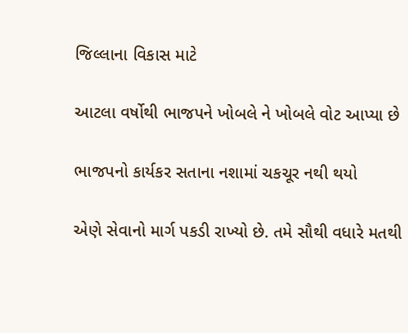જિલ્લાના વિકાસ માટે

આટલા વર્ષોથી ભાજપને ખોબલે ને ખોબલે વોટ આપ્યા છે

ભાજપનો કાર્યકર સતાના નશામાં ચકચૂર નથી થયો

એણે સેવાનો માર્ગ પકડી રાખ્યો છે. તમે સૌથી વધારે મતથી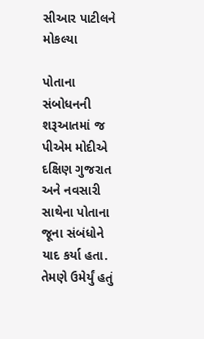સીઆર પાટીલને મોકલ્યા

પોતાના સંબોધનની શરૂઆતમાં જ પીએમ મોદીએ દક્ષિણ ગુજરાત અને નવસારી સાથેના પોતાના જૂના સંબંધોને યાદ કર્યા હતા. તેમણે ઉમેર્યું હતું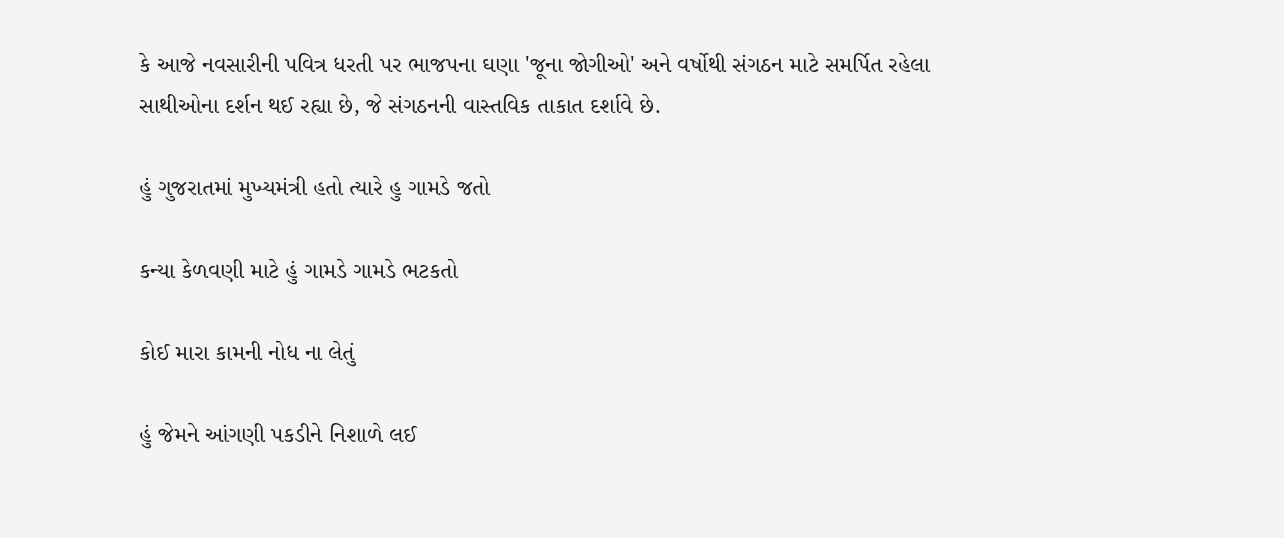કે આજે નવસારીની પવિત્ર ધરતી પર ભાજપના ઘણા 'જૂના જોગીઓ' અને વર્ષોથી સંગઠન માટે સમર્પિત રહેલા સાથીઓના દર્શન થઈ રહ્યા છે, જે સંગઠનની વાસ્તવિક તાકાત દર્શાવે છે.

હું ગુજરાતમાં મુખ્યમંત્રી હતો ત્યારે હુ ગામડે જતો

કન્યા કેળવણી માટે હું ગામડે ગામડે ભટકતો

કોઈ મારા કામની નોધ ના લેતું

હું જેમને આંગણી પકડીને નિશાળે લઈ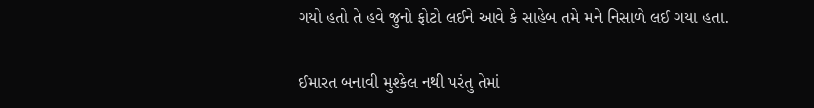ગયો હતો તે હવે જુનો ફોટો લઈને આવે કે સાહેબ તમે મને નિસાળે લઈ ગયા હતા.

ઈમારત બનાવી મુશ્કેલ નથી પરંતુ તેમાં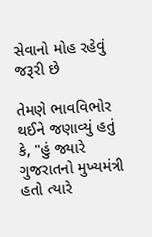સેવાનો મોહ રહેવું જરૂરી છે

તેમણે ભાવવિભોર થઈને જણાવ્યું હતું કે, "હું જ્યારે ગુજરાતનો મુખ્યમંત્રી હતો ત્યારે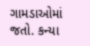ગામડાઓમાં જતો. કન્યા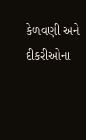કેળવણી અને દીકરીઓના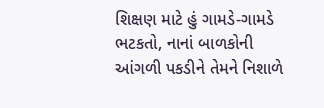શિક્ષણ માટે હું ગામડે-ગામડે ભટકતો, નાનાં બાળકોની આંગળી પકડીને તેમને નિશાળે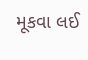મૂકવા લઈ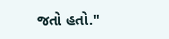જતો હતો."